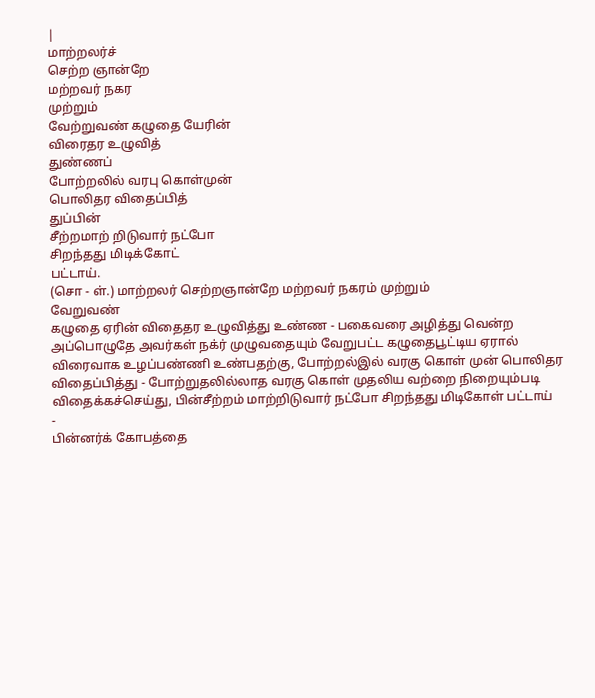|
மாற்றலர்ச்
செற்ற ஞான்றே
மற்றவர் நகர
முற்றும்
வேற்றுவண் கழுதை யேரின்
விரைதர உழுவித்
துண்ணப்
போற்றலில் வரபு கொள்முன்
பொலிதர விதைப்பித்
துப்பின்
சீற்றமாற் றிடுவார் நட்போ
சிறந்தது மிடிக்கோட்
பட்டாய்.
(சொ - ள்.) மாற்றலர் செற்றஞான்றே மற்றவர் நகரம் முற்றும்
வேறுவண்
கழுதை ஏரின் விதைதர உழுவித்து உண்ண - பகைவரை அழித்து வென்ற
அப்பொழுதே அவர்கள் நக்ர் முழுவதையும் வேறுபட்ட கழுதைபூட்டிய ஏரால்
விரைவாக உழப்பண்ணி உண்பதற்கு, போற்றல்இல் வரகு கொள் முன் பொலிதர
விதைப்பித்து - போற்றுதலில்லாத வரகு கொள் முதலிய வற்றை நிறையும்படி
விதைக்கச்செய்து, பின்சீற்றம் மாற்றிடுவார் நட்போ சிறந்தது மிடிகோள் பட்டாய்
-
பின்னர்க் கோபத்தை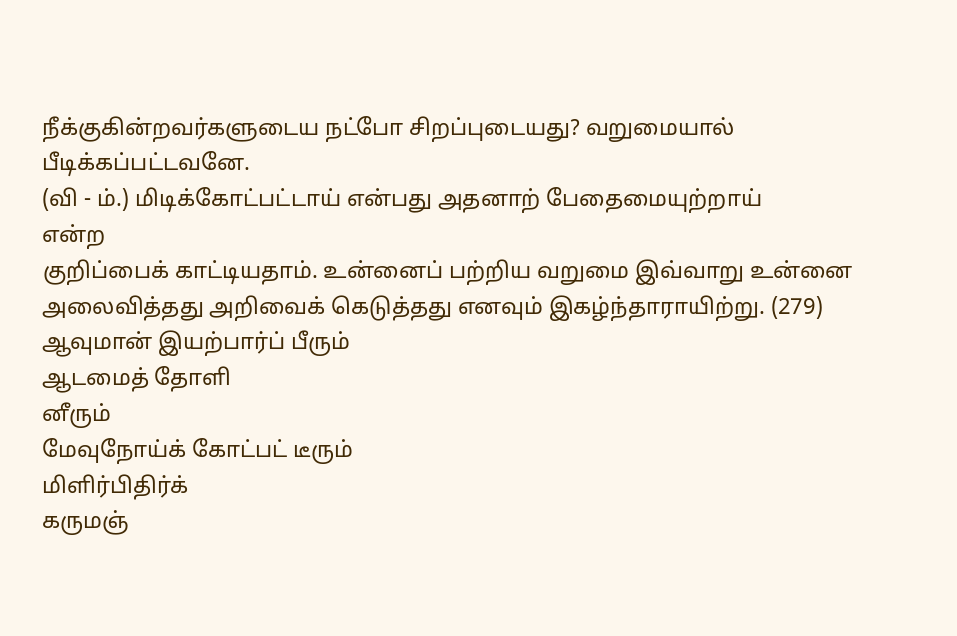நீக்குகின்றவர்களுடைய நட்போ சிறப்புடையது? வறுமையால்
பீடிக்கப்பட்டவனே.
(வி - ம்.) மிடிக்கோட்பட்டாய் என்பது அதனாற் பேதைமையுற்றாய்
என்ற
குறிப்பைக் காட்டியதாம். உன்னைப் பற்றிய வறுமை இவ்வாறு உன்னை
அலைவித்தது அறிவைக் கெடுத்தது எனவும் இகழ்ந்தாராயிற்று. (279)
ஆவுமான் இயற்பார்ப் பீரும்
ஆடமைத் தோளி
னீரும்
மேவுநோய்க் கோட்பட் டீரும்
மிளிர்பிதிர்க்
கருமஞ்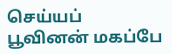செய்யப்
பூவினன் மகப்பே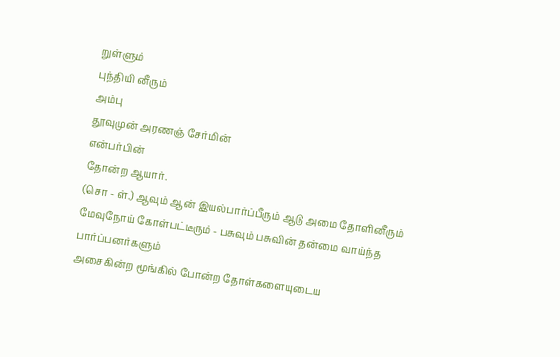றுள்ளும்
புந்தியி னீரும்
அம்பு
தூவுமுன் அரணஞ் சேர்மின்
என்பர்பின்
தோன்ற ஆயார்.
(சொ - ள்.) ஆவும் ஆன் இயல்பார்ப்பீரும் ஆடு அமை தோளினீரும்
மேவுநோய் கோள்பட்டீரும் - பசுவும் பசுவின் தன்மை வாய்ந்த பார்ப்பனர்களும்
அசைகின்ற மூங்கில் போன்ற தோள்களையுடைய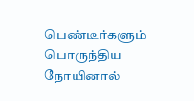பெண்டீர்களும் பொருந்திய
நோயினால்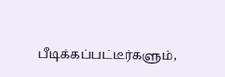பீடிக்கப்பட்டீர்களும்,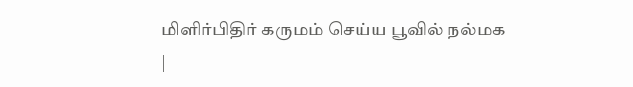மிளிர்பிதிர் கருமம் செய்ய பூவில் நல்மக
|